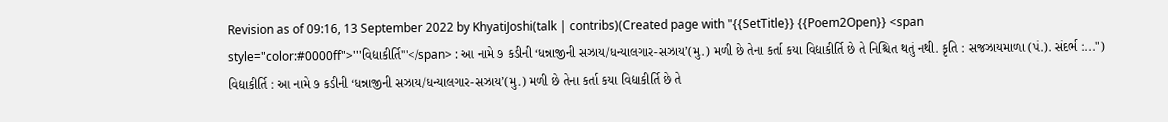Revision as of 09:16, 13 September 2022 by KhyatiJoshi(talk | contribs)(Created page with "{{SetTitle}} {{Poem2Open}} <span style="color:#0000ff">'''વિદ્યાકીર્તિ'''</span> : આ નામે ૭ કડીની ‘ધન્નાજીની સઝાય/ધન્યાલગાર-સઝાય’(મુ.) મળી છે તેના કર્તા કયા વિદ્યાકીર્તિ છે તે નિશ્ચિત થતું નથી. કૃતિ : સજઝાયમાળા (પં.). સંદર્ભ :...")
વિદ્યાકીર્તિ : આ નામે ૭ કડીની ‘ધન્નાજીની સઝાય/ધન્યાલગાર-સઝાય’(મુ.) મળી છે તેના કર્તા કયા વિદ્યાકીર્તિ છે તે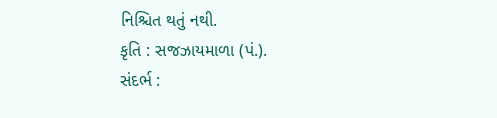નિશ્ચિત થતું નથી.
કૃતિ : સજઝાયમાળા (પં.).
સંદર્ભ :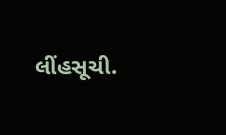લીંહસૂચી.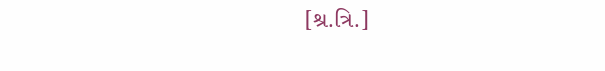[શ્ર.ત્રિ.]